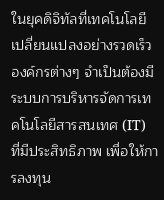ในยุคดิจิทัลที่เทคโนโลยีเปลี่ยนแปลงอย่างรวดเร็ว องค์กรต่างๆ จำเป็นต้องมีระบบการบริหารจัดการเทคโนโลยีสารสนเทศ (IT) ที่มีประสิทธิภาพ เพื่อให้การลงทุน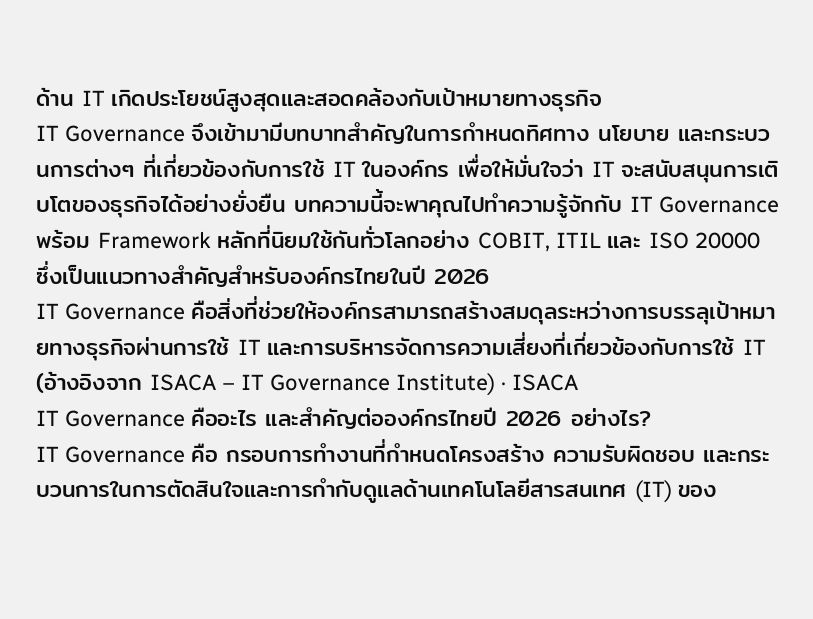ด้าน IT เกิดประโยชน์สูงสุดและสอดคล้องกับเป้าหมายทางธุรกิจ
IT Governance จึงเข้ามามีบทบาทสำคัญในการกำหนดทิศทาง นโยบาย และกระบวนการต่างๆ ที่เกี่ยวข้องกับการใช้ IT ในองค์กร เพื่อให้มั่นใจว่า IT จะสนับสนุนการเติบโตของธุรกิจได้อย่างยั่งยืน บทความนี้จะพาคุณไปทำความรู้จักกับ IT Governance พร้อม Framework หลักที่นิยมใช้กันทั่วโลกอย่าง COBIT, ITIL และ ISO 20000 ซึ่งเป็นแนวทางสำคัญสำหรับองค์กรไทยในปี 2026
IT Governance คือสิ่งที่ช่วยให้องค์กรสามารถสร้างสมดุลระหว่างการบรรลุเป้าหมายทางธุรกิจผ่านการใช้ IT และการบริหารจัดการความเสี่ยงที่เกี่ยวข้องกับการใช้ IT (อ้างอิงจาก ISACA – IT Governance Institute) · ISACA
IT Governance คืออะไร และสำคัญต่อองค์กรไทยปี 2026 อย่างไร?
IT Governance คือ กรอบการทำงานที่กำหนดโครงสร้าง ความรับผิดชอบ และกระบวนการในการตัดสินใจและการกำกับดูแลด้านเทคโนโลยีสารสนเทศ (IT) ของ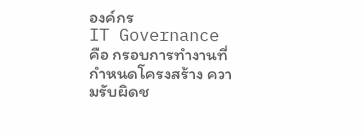องค์กร
IT Governance คือ กรอบการทำงานที่กำหนดโครงสร้าง ความรับผิดช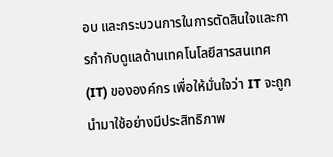อบ และกระบวนการในการตัดสินใจและการกำกับดูแลด้านเทคโนโลยีสารสนเทศ (IT) ขององค์กร เพื่อให้มั่นใจว่า IT จะถูกนำมาใช้อย่างมีประสิทธิภาพ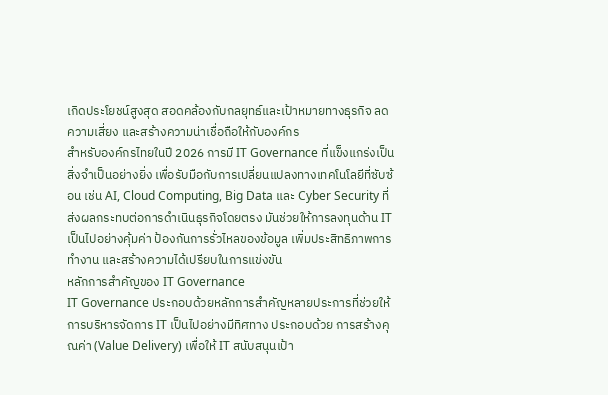เกิดประโยชน์สูงสุด สอดคล้องกับกลยุทธ์และเป้าหมายทางธุรกิจ ลดความเสี่ยง และสร้างความน่าเชื่อถือให้กับองค์กร
สำหรับองค์กรไทยในปี 2026 การมี IT Governance ที่แข็งแกร่งเป็นสิ่งจำเป็นอย่างยิ่ง เพื่อรับมือกับการเปลี่ยนแปลงทางเทคโนโลยีที่ซับซ้อน เช่น AI, Cloud Computing, Big Data และ Cyber Security ที่ส่งผลกระทบต่อการดำเนินธุรกิจโดยตรง มันช่วยให้การลงทุนด้าน IT เป็นไปอย่างคุ้มค่า ป้องกันการรั่วไหลของข้อมูล เพิ่มประสิทธิภาพการทำงาน และสร้างความได้เปรียบในการแข่งขัน
หลักการสำคัญของ IT Governance
IT Governance ประกอบด้วยหลักการสำคัญหลายประการที่ช่วยให้การบริหารจัดการ IT เป็นไปอย่างมีทิศทาง ประกอบด้วย การสร้างคุณค่า (Value Delivery) เพื่อให้ IT สนับสนุนเป้า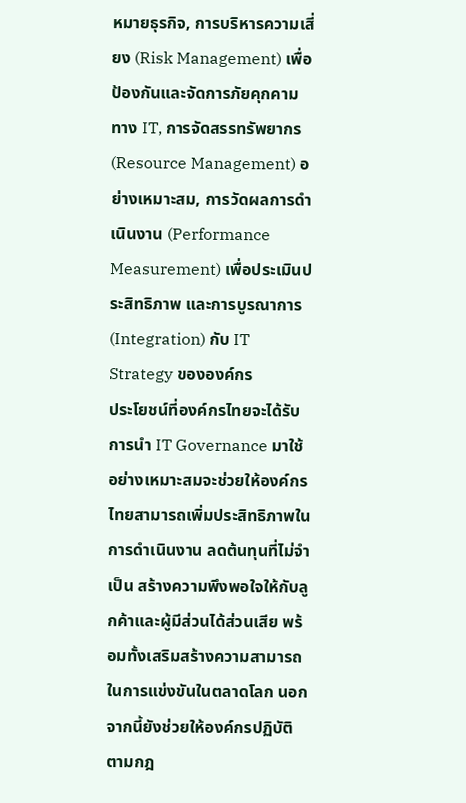หมายธุรกิจ, การบริหารความเสี่ยง (Risk Management) เพื่อป้องกันและจัดการภัยคุกคามทาง IT, การจัดสรรทรัพยากร (Resource Management) อย่างเหมาะสม, การวัดผลการดำเนินงาน (Performance Measurement) เพื่อประเมินประสิทธิภาพ และการบูรณาการ (Integration) กับ IT Strategy ขององค์กร
ประโยชน์ที่องค์กรไทยจะได้รับ
การนำ IT Governance มาใช้อย่างเหมาะสมจะช่วยให้องค์กรไทยสามารถเพิ่มประสิทธิภาพในการดำเนินงาน ลดต้นทุนที่ไม่จำเป็น สร้างความพึงพอใจให้กับลูกค้าและผู้มีส่วนได้ส่วนเสีย พร้อมทั้งเสริมสร้างความสามารถในการแข่งขันในตลาดโลก นอกจากนี้ยังช่วยให้องค์กรปฏิบัติตามกฎ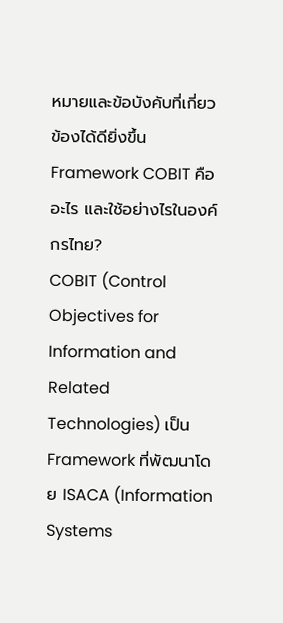หมายและข้อบังคับที่เกี่ยวข้องได้ดียิ่งขึ้น
Framework COBIT คืออะไร และใช้อย่างไรในองค์กรไทย?
COBIT (Control Objectives for Information and Related Technologies) เป็น Framework ที่พัฒนาโดย ISACA (Information Systems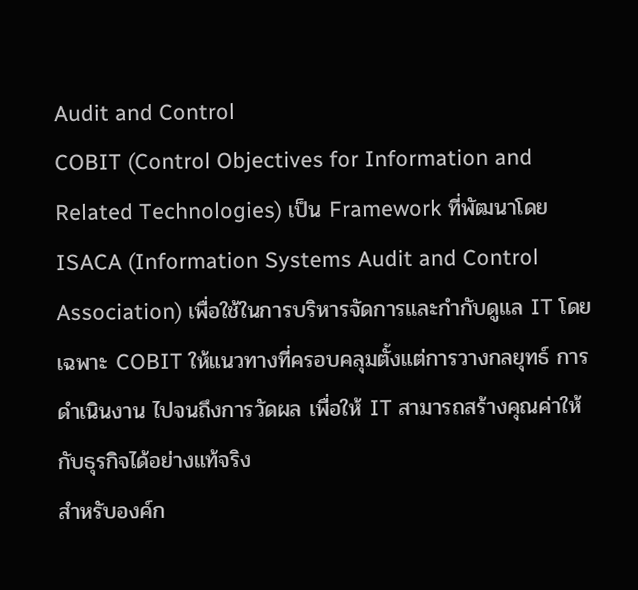Audit and Control
COBIT (Control Objectives for Information and Related Technologies) เป็น Framework ที่พัฒนาโดย ISACA (Information Systems Audit and Control Association) เพื่อใช้ในการบริหารจัดการและกำกับดูแล IT โดยเฉพาะ COBIT ให้แนวทางที่ครอบคลุมตั้งแต่การวางกลยุทธ์ การดำเนินงาน ไปจนถึงการวัดผล เพื่อให้ IT สามารถสร้างคุณค่าให้กับธุรกิจได้อย่างแท้จริง
สำหรับองค์ก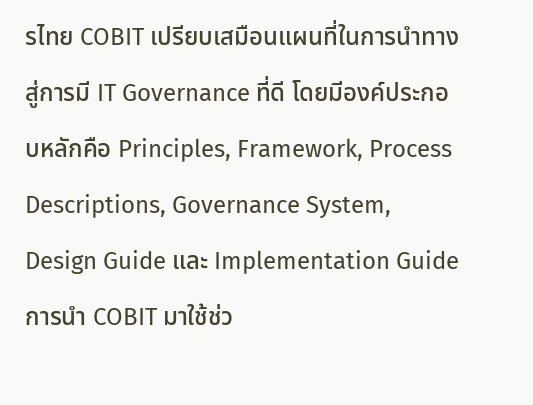รไทย COBIT เปรียบเสมือนแผนที่ในการนำทางสู่การมี IT Governance ที่ดี โดยมีองค์ประกอบหลักคือ Principles, Framework, Process Descriptions, Governance System, Design Guide และ Implementation Guide การนำ COBIT มาใช้ช่ว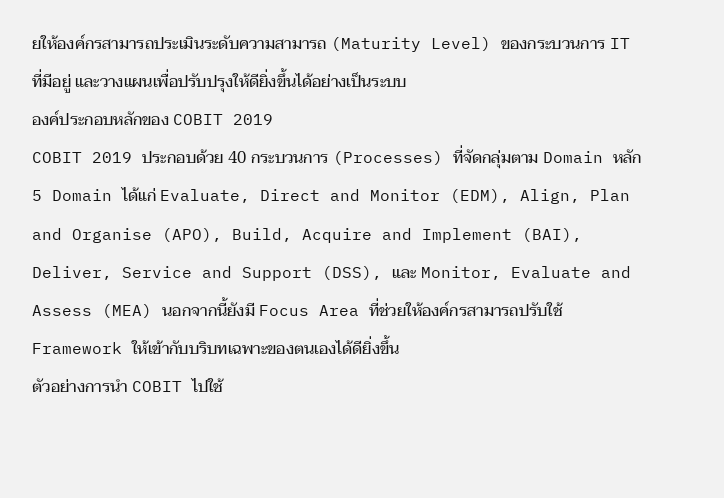ยให้องค์กรสามารถประเมินระดับความสามารถ (Maturity Level) ของกระบวนการ IT ที่มีอยู่ และวางแผนเพื่อปรับปรุงให้ดียิ่งขึ้นได้อย่างเป็นระบบ
องค์ประกอบหลักของ COBIT 2019
COBIT 2019 ประกอบด้วย 40 กระบวนการ (Processes) ที่จัดกลุ่มตาม Domain หลัก 5 Domain ได้แก่ Evaluate, Direct and Monitor (EDM), Align, Plan and Organise (APO), Build, Acquire and Implement (BAI), Deliver, Service and Support (DSS), และ Monitor, Evaluate and Assess (MEA) นอกจากนี้ยังมี Focus Area ที่ช่วยให้องค์กรสามารถปรับใช้ Framework ให้เข้ากับบริบทเฉพาะของตนเองได้ดียิ่งขึ้น
ตัวอย่างการนำ COBIT ไปใช้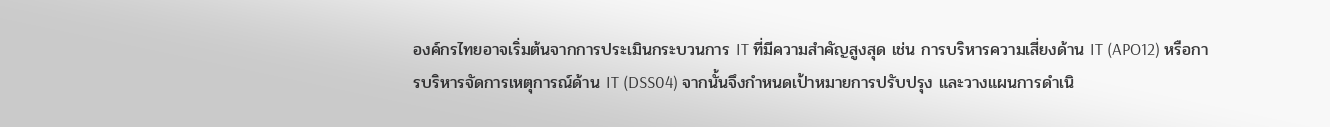องค์กรไทยอาจเริ่มต้นจากการประเมินกระบวนการ IT ที่มีความสำคัญสูงสุด เช่น การบริหารความเสี่ยงด้าน IT (APO12) หรือการบริหารจัดการเหตุการณ์ด้าน IT (DSS04) จากนั้นจึงกำหนดเป้าหมายการปรับปรุง และวางแผนการดำเนิ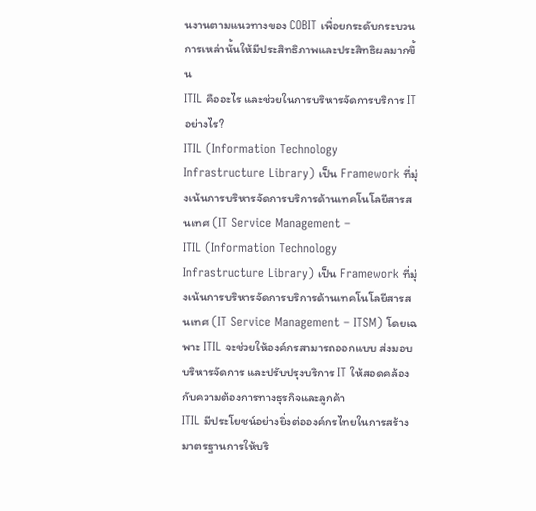นงานตามแนวทางของ COBIT เพื่อยกระดับกระบวนการเหล่านั้นให้มีประสิทธิภาพและประสิทธิผลมากขึ้น
ITIL คืออะไร และช่วยในการบริหารจัดการบริการ IT อย่างไร?
ITIL (Information Technology Infrastructure Library) เป็น Framework ที่มุ่งเน้นการบริหารจัดการบริการด้านเทคโนโลยีสารสนเทศ (IT Service Management –
ITIL (Information Technology Infrastructure Library) เป็น Framework ที่มุ่งเน้นการบริหารจัดการบริการด้านเทคโนโลยีสารสนเทศ (IT Service Management – ITSM) โดยเฉพาะ ITIL จะช่วยให้องค์กรสามารถออกแบบ ส่งมอบ บริหารจัดการ และปรับปรุงบริการ IT ให้สอดคล้องกับความต้องการทางธุรกิจและลูกค้า
ITIL มีประโยชน์อย่างยิ่งต่อองค์กรไทยในการสร้างมาตรฐานการให้บริ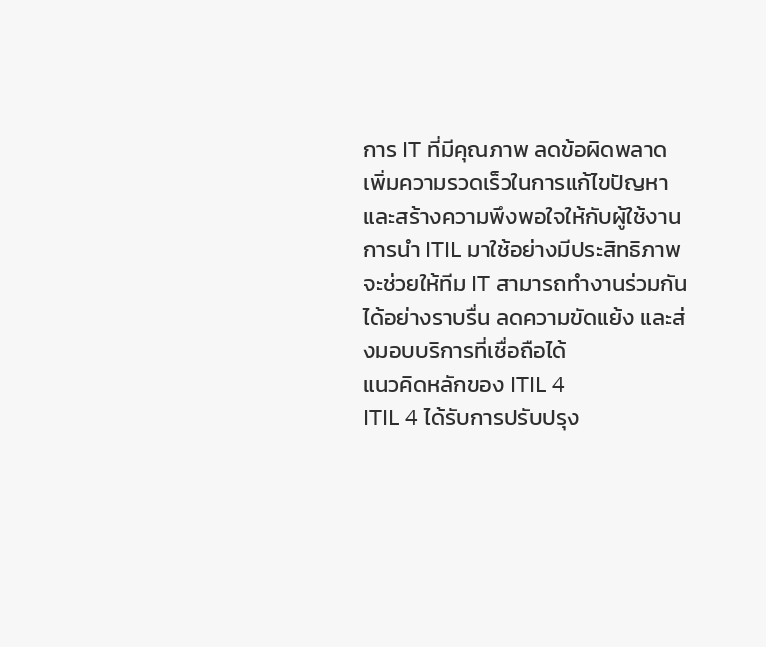การ IT ที่มีคุณภาพ ลดข้อผิดพลาด เพิ่มความรวดเร็วในการแก้ไขปัญหา และสร้างความพึงพอใจให้กับผู้ใช้งาน การนำ ITIL มาใช้อย่างมีประสิทธิภาพจะช่วยให้ทีม IT สามารถทำงานร่วมกันได้อย่างราบรื่น ลดความขัดแย้ง และส่งมอบบริการที่เชื่อถือได้
แนวคิดหลักของ ITIL 4
ITIL 4 ได้รับการปรับปรุง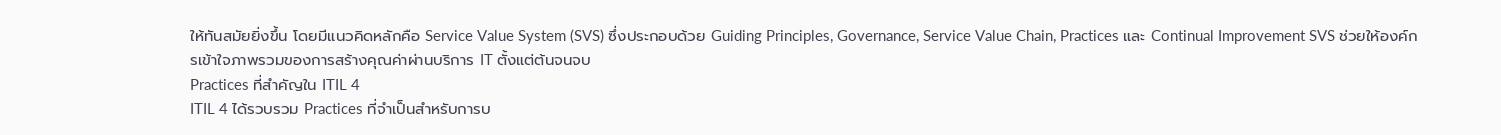ให้ทันสมัยยิ่งขึ้น โดยมีแนวคิดหลักคือ Service Value System (SVS) ซึ่งประกอบด้วย Guiding Principles, Governance, Service Value Chain, Practices และ Continual Improvement SVS ช่วยให้องค์กรเข้าใจภาพรวมของการสร้างคุณค่าผ่านบริการ IT ตั้งแต่ต้นจนจบ
Practices ที่สำคัญใน ITIL 4
ITIL 4 ได้รวบรวม Practices ที่จำเป็นสำหรับการบ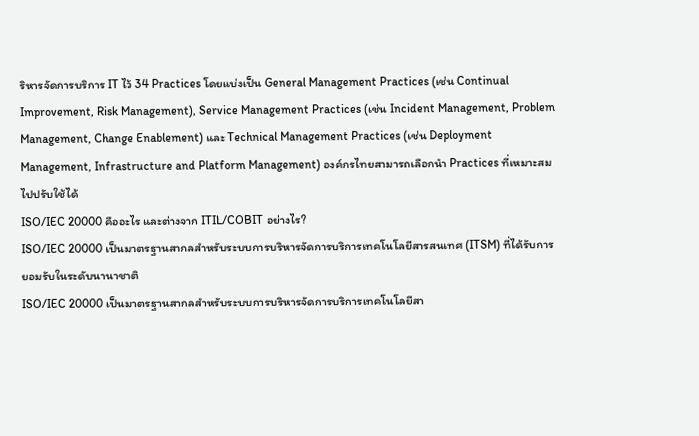ริหารจัดการบริการ IT ไว้ 34 Practices โดยแบ่งเป็น General Management Practices (เช่น Continual Improvement, Risk Management), Service Management Practices (เช่น Incident Management, Problem Management, Change Enablement) และ Technical Management Practices (เช่น Deployment Management, Infrastructure and Platform Management) องค์กรไทยสามารถเลือกนำ Practices ที่เหมาะสมไปปรับใช้ได้
ISO/IEC 20000 คืออะไร และต่างจาก ITIL/COBIT อย่างไร?
ISO/IEC 20000 เป็นมาตรฐานสากลสำหรับระบบการบริหารจัดการบริการเทคโนโลยีสารสนเทศ (ITSM) ที่ได้รับการยอมรับในระดับนานาชาติ
ISO/IEC 20000 เป็นมาตรฐานสากลสำหรับระบบการบริหารจัดการบริการเทคโนโลยีสา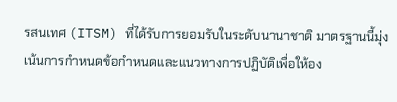รสนเทศ (ITSM) ที่ได้รับการยอมรับในระดับนานาชาติ มาตรฐานนี้มุ่งเน้นการกำหนดข้อกำหนดและแนวทางการปฏิบัติเพื่อให้อง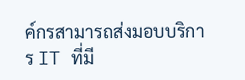ค์กรสามารถส่งมอบบริการ IT ที่มี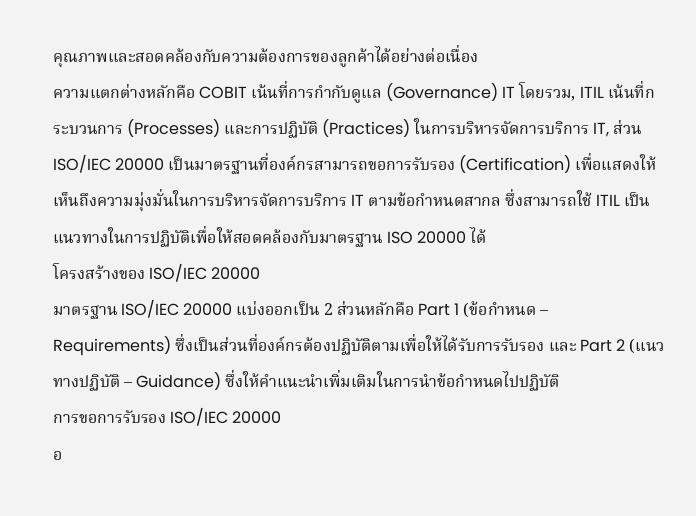คุณภาพและสอดคล้องกับความต้องการของลูกค้าได้อย่างต่อเนื่อง
ความแตกต่างหลักคือ COBIT เน้นที่การกำกับดูแล (Governance) IT โดยรวม, ITIL เน้นที่กระบวนการ (Processes) และการปฏิบัติ (Practices) ในการบริหารจัดการบริการ IT, ส่วน ISO/IEC 20000 เป็นมาตรฐานที่องค์กรสามารถขอการรับรอง (Certification) เพื่อแสดงให้เห็นถึงความมุ่งมั่นในการบริหารจัดการบริการ IT ตามข้อกำหนดสากล ซึ่งสามารถใช้ ITIL เป็นแนวทางในการปฏิบัติเพื่อให้สอดคล้องกับมาตรฐาน ISO 20000 ได้
โครงสร้างของ ISO/IEC 20000
มาตรฐาน ISO/IEC 20000 แบ่งออกเป็น 2 ส่วนหลักคือ Part 1 (ข้อกำหนด – Requirements) ซึ่งเป็นส่วนที่องค์กรต้องปฏิบัติตามเพื่อให้ได้รับการรับรอง และ Part 2 (แนวทางปฏิบัติ – Guidance) ซึ่งให้คำแนะนำเพิ่มเติมในการนำข้อกำหนดไปปฏิบัติ
การขอการรับรอง ISO/IEC 20000
อ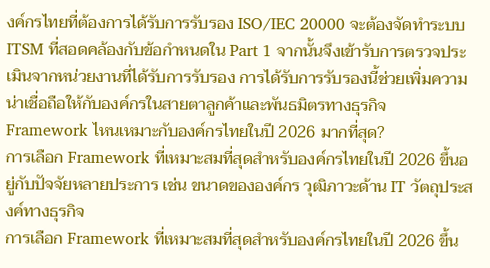งค์กรไทยที่ต้องการได้รับการรับรอง ISO/IEC 20000 จะต้องจัดทำระบบ ITSM ที่สอดคล้องกับข้อกำหนดใน Part 1 จากนั้นจึงเข้ารับการตรวจประเมินจากหน่วยงานที่ได้รับการรับรอง การได้รับการรับรองนี้ช่วยเพิ่มความน่าเชื่อถือให้กับองค์กรในสายตาลูกค้าและพันธมิตรทางธุรกิจ
Framework ไหนเหมาะกับองค์กรไทยในปี 2026 มากที่สุด?
การเลือก Framework ที่เหมาะสมที่สุดสำหรับองค์กรไทยในปี 2026 ขึ้นอยู่กับปัจจัยหลายประการ เช่น ขนาดขององค์กร วุฒิภาวะด้าน IT วัตถุประสงค์ทางธุรกิจ
การเลือก Framework ที่เหมาะสมที่สุดสำหรับองค์กรไทยในปี 2026 ขึ้น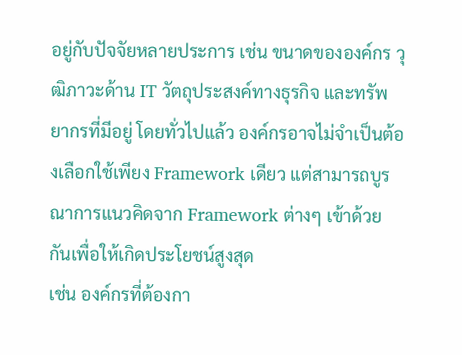อยู่กับปัจจัยหลายประการ เช่น ขนาดขององค์กร วุฒิภาวะด้าน IT วัตถุประสงค์ทางธุรกิจ และทรัพยากรที่มีอยู่ โดยทั่วไปแล้ว องค์กรอาจไม่จำเป็นต้องเลือกใช้เพียง Framework เดียว แต่สามารถบูรณาการแนวคิดจาก Framework ต่างๆ เข้าด้วยกันเพื่อให้เกิดประโยชน์สูงสุด
เช่น องค์กรที่ต้องกา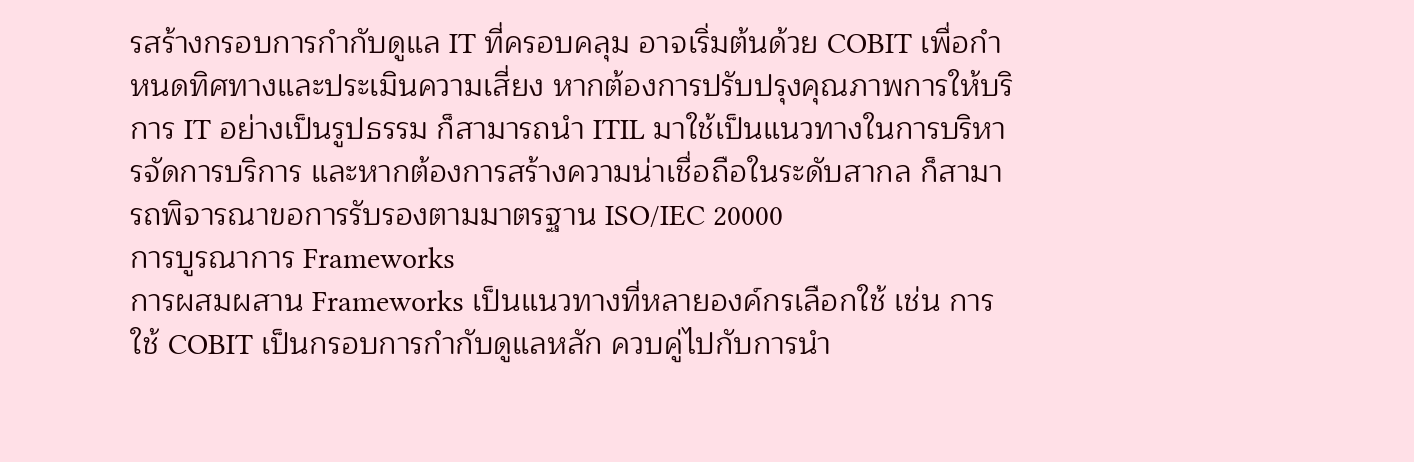รสร้างกรอบการกำกับดูแล IT ที่ครอบคลุม อาจเริ่มต้นด้วย COBIT เพื่อกำหนดทิศทางและประเมินความเสี่ยง หากต้องการปรับปรุงคุณภาพการให้บริการ IT อย่างเป็นรูปธรรม ก็สามารถนำ ITIL มาใช้เป็นแนวทางในการบริหารจัดการบริการ และหากต้องการสร้างความน่าเชื่อถือในระดับสากล ก็สามารถพิจารณาขอการรับรองตามมาตรฐาน ISO/IEC 20000
การบูรณาการ Frameworks
การผสมผสาน Frameworks เป็นแนวทางที่หลายองค์กรเลือกใช้ เช่น การใช้ COBIT เป็นกรอบการกำกับดูแลหลัก ควบคู่ไปกับการนำ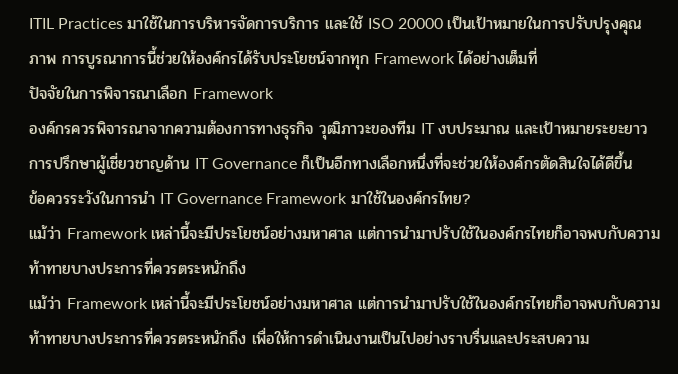ITIL Practices มาใช้ในการบริหารจัดการบริการ และใช้ ISO 20000 เป็นเป้าหมายในการปรับปรุงคุณภาพ การบูรณาการนี้ช่วยให้องค์กรได้รับประโยชน์จากทุก Framework ได้อย่างเต็มที่
ปัจจัยในการพิจารณาเลือก Framework
องค์กรควรพิจารณาจากความต้องการทางธุรกิจ วุฒิภาวะของทีม IT งบประมาณ และเป้าหมายระยะยาว การปรึกษาผู้เชี่ยวชาญด้าน IT Governance ก็เป็นอีกทางเลือกหนึ่งที่จะช่วยให้องค์กรตัดสินใจได้ดีขึ้น
ข้อควรระวังในการนำ IT Governance Framework มาใช้ในองค์กรไทย?
แม้ว่า Framework เหล่านี้จะมีประโยชน์อย่างมหาศาล แต่การนำมาปรับใช้ในองค์กรไทยก็อาจพบกับความท้าทายบางประการที่ควรตระหนักถึง
แม้ว่า Framework เหล่านี้จะมีประโยชน์อย่างมหาศาล แต่การนำมาปรับใช้ในองค์กรไทยก็อาจพบกับความท้าทายบางประการที่ควรตระหนักถึง เพื่อให้การดำเนินงานเป็นไปอย่างราบรื่นและประสบความ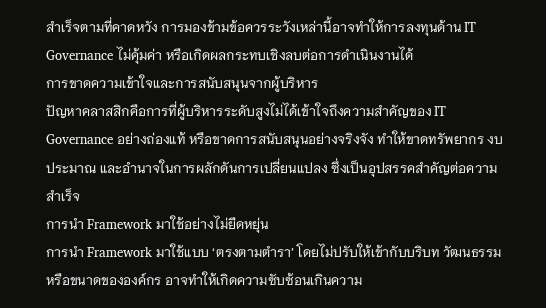สำเร็จตามที่คาดหวัง การมองข้ามข้อควรระวังเหล่านี้อาจทำให้การลงทุนด้าน IT Governance ไม่คุ้มค่า หรือเกิดผลกระทบเชิงลบต่อการดำเนินงานได้
การขาดความเข้าใจและการสนับสนุนจากผู้บริหาร
ปัญหาคลาสสิกคือการที่ผู้บริหารระดับสูงไม่ได้เข้าใจถึงความสำคัญของ IT Governance อย่างถ่องแท้ หรือขาดการสนับสนุนอย่างจริงจัง ทำให้ขาดทรัพยากร งบประมาณ และอำนาจในการผลักดันการเปลี่ยนแปลง ซึ่งเป็นอุปสรรคสำคัญต่อความสำเร็จ
การนำ Framework มาใช้อย่างไม่ยืดหยุ่น
การนำ Framework มาใช้แบบ ‘ตรงตามตำรา’ โดยไม่ปรับให้เข้ากับบริบท วัฒนธรรม หรือขนาดขององค์กร อาจทำให้เกิดความซับซ้อนเกินความ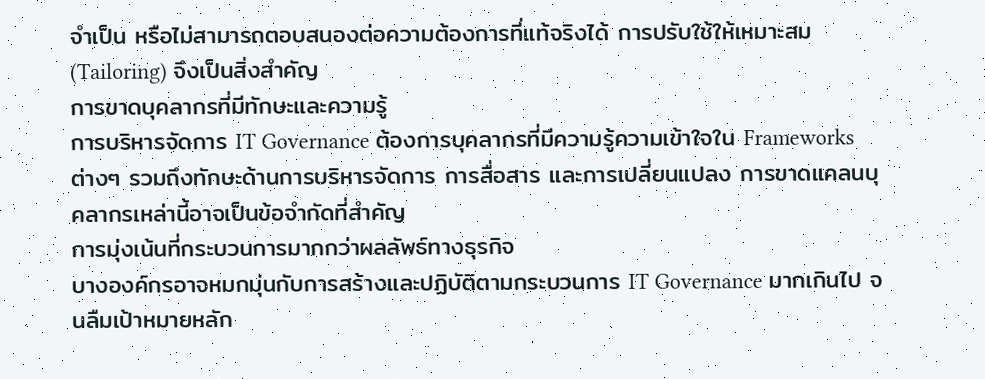จำเป็น หรือไม่สามารถตอบสนองต่อความต้องการที่แท้จริงได้ การปรับใช้ให้เหมาะสม (Tailoring) จึงเป็นสิ่งสำคัญ
การขาดบุคลากรที่มีทักษะและความรู้
การบริหารจัดการ IT Governance ต้องการบุคลากรที่มีความรู้ความเข้าใจใน Frameworks ต่างๆ รวมถึงทักษะด้านการบริหารจัดการ การสื่อสาร และการเปลี่ยนแปลง การขาดแคลนบุคลากรเหล่านี้อาจเป็นข้อจำกัดที่สำคัญ
การมุ่งเน้นที่กระบวนการมากกว่าผลลัพธ์ทางธุรกิจ
บางองค์กรอาจหมกมุ่นกับการสร้างและปฏิบัติตามกระบวนการ IT Governance มากเกินไป จนลืมเป้าหมายหลัก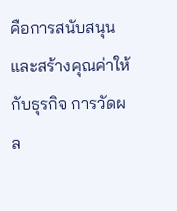คือการสนับสนุนและสร้างคุณค่าให้กับธุรกิจ การวัดผล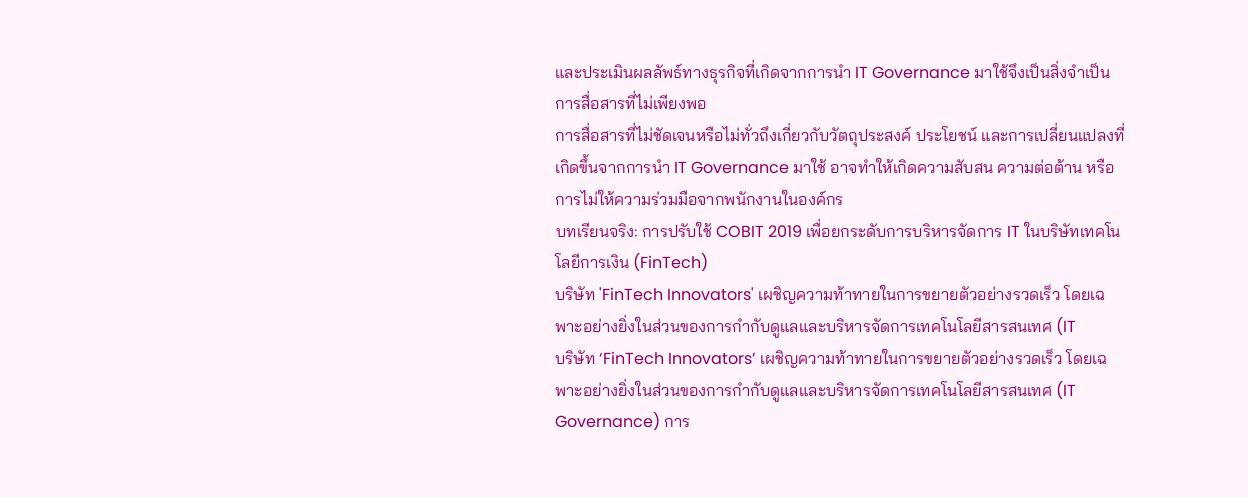และประเมินผลลัพธ์ทางธุรกิจที่เกิดจากการนำ IT Governance มาใช้จึงเป็นสิ่งจำเป็น
การสื่อสารที่ไม่เพียงพอ
การสื่อสารที่ไม่ชัดเจนหรือไม่ทั่วถึงเกี่ยวกับวัตถุประสงค์ ประโยชน์ และการเปลี่ยนแปลงที่เกิดขึ้นจากการนำ IT Governance มาใช้ อาจทำให้เกิดความสับสน ความต่อต้าน หรือการไม่ให้ความร่วมมือจากพนักงานในองค์กร
บทเรียนจริง: การปรับใช้ COBIT 2019 เพื่อยกระดับการบริหารจัดการ IT ในบริษัทเทคโนโลยีการเงิน (FinTech)
บริษัท 'FinTech Innovators' เผชิญความท้าทายในการขยายตัวอย่างรวดเร็ว โดยเฉพาะอย่างยิ่งในส่วนของการกำกับดูแลและบริหารจัดการเทคโนโลยีสารสนเทศ (IT
บริษัท ‘FinTech Innovators’ เผชิญความท้าทายในการขยายตัวอย่างรวดเร็ว โดยเฉพาะอย่างยิ่งในส่วนของการกำกับดูแลและบริหารจัดการเทคโนโลยีสารสนเทศ (IT Governance) การ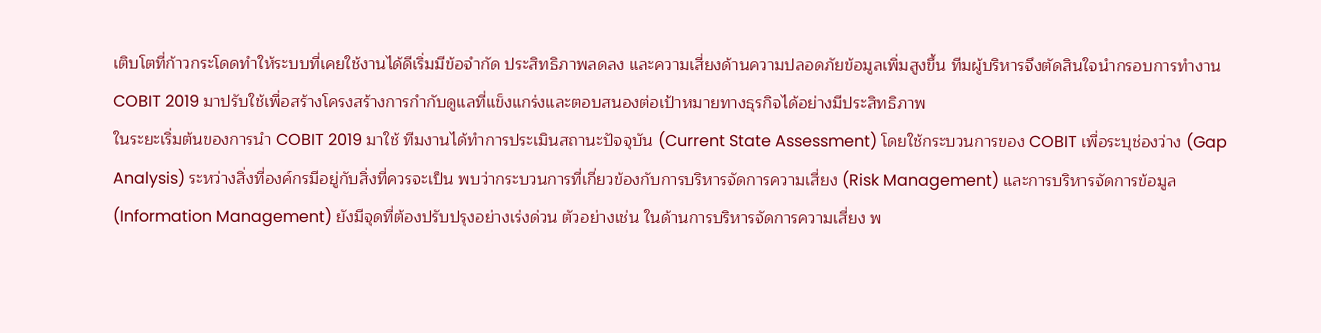เติบโตที่ก้าวกระโดดทำให้ระบบที่เคยใช้งานได้ดีเริ่มมีข้อจำกัด ประสิทธิภาพลดลง และความเสี่ยงด้านความปลอดภัยข้อมูลเพิ่มสูงขึ้น ทีมผู้บริหารจึงตัดสินใจนำกรอบการทำงาน COBIT 2019 มาปรับใช้เพื่อสร้างโครงสร้างการกำกับดูแลที่แข็งแกร่งและตอบสนองต่อเป้าหมายทางธุรกิจได้อย่างมีประสิทธิภาพ
ในระยะเริ่มต้นของการนำ COBIT 2019 มาใช้ ทีมงานได้ทำการประเมินสถานะปัจจุบัน (Current State Assessment) โดยใช้กระบวนการของ COBIT เพื่อระบุช่องว่าง (Gap Analysis) ระหว่างสิ่งที่องค์กรมีอยู่กับสิ่งที่ควรจะเป็น พบว่ากระบวนการที่เกี่ยวข้องกับการบริหารจัดการความเสี่ยง (Risk Management) และการบริหารจัดการข้อมูล (Information Management) ยังมีจุดที่ต้องปรับปรุงอย่างเร่งด่วน ตัวอย่างเช่น ในด้านการบริหารจัดการความเสี่ยง พ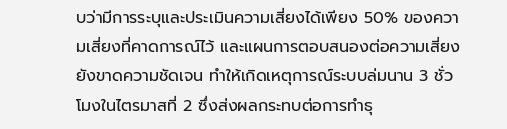บว่ามีการระบุและประเมินความเสี่ยงได้เพียง 50% ของความเสี่ยงที่คาดการณ์ไว้ และแผนการตอบสนองต่อความเสี่ยงยังขาดความชัดเจน ทำให้เกิดเหตุการณ์ระบบล่มนาน 3 ชั่วโมงในไตรมาสที่ 2 ซึ่งส่งผลกระทบต่อการทำธุ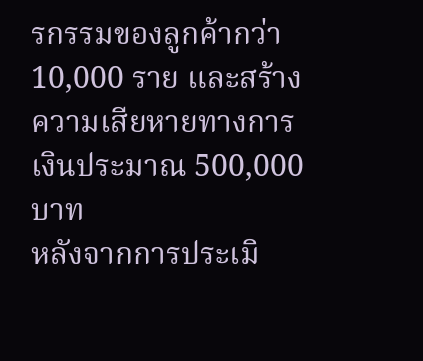รกรรมของลูกค้ากว่า 10,000 ราย และสร้างความเสียหายทางการเงินประมาณ 500,000 บาท
หลังจากการประเมิ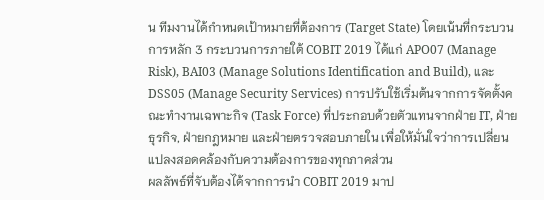น ทีมงานได้กำหนดเป้าหมายที่ต้องการ (Target State) โดยเน้นที่กระบวนการหลัก 3 กระบวนการภายใต้ COBIT 2019 ได้แก่ APO07 (Manage Risk), BAI03 (Manage Solutions Identification and Build), และ DSS05 (Manage Security Services) การปรับใช้เริ่มต้นจากการจัดตั้งคณะทำงานเฉพาะกิจ (Task Force) ที่ประกอบด้วยตัวแทนจากฝ่าย IT, ฝ่ายธุรกิจ, ฝ่ายกฎหมาย และฝ่ายตรวจสอบภายใน เพื่อให้มั่นใจว่าการเปลี่ยนแปลงสอดคล้องกับความต้องการของทุกภาคส่วน
ผลลัพธ์ที่จับต้องได้จากการนำ COBIT 2019 มาป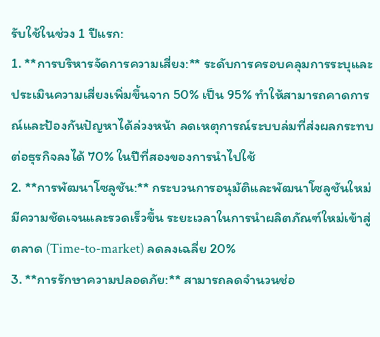รับใช้ในช่วง 1 ปีแรก:
1. **การบริหารจัดการความเสี่ยง:** ระดับการครอบคลุมการระบุและประเมินความเสี่ยงเพิ่มขึ้นจาก 50% เป็น 95% ทำให้สามารถคาดการณ์และป้องกันปัญหาได้ล่วงหน้า ลดเหตุการณ์ระบบล่มที่ส่งผลกระทบต่อธุรกิจลงได้ 70% ในปีที่สองของการนำไปใช้
2. **การพัฒนาโซลูชัน:** กระบวนการอนุมัติและพัฒนาโซลูชันใหม่มีความชัดเจนและรวดเร็วขึ้น ระยะเวลาในการนำผลิตภัณฑ์ใหม่เข้าสู่ตลาด (Time-to-market) ลดลงเฉลี่ย 20%
3. **การรักษาความปลอดภัย:** สามารถลดจำนวนช่อ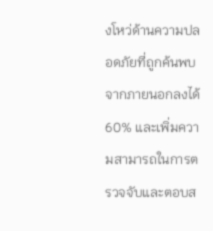งโหว่ด้านความปลอดภัยที่ถูกค้นพบจากภายนอกลงได้ 60% และเพิ่มความสามารถในการตรวจจับและตอบส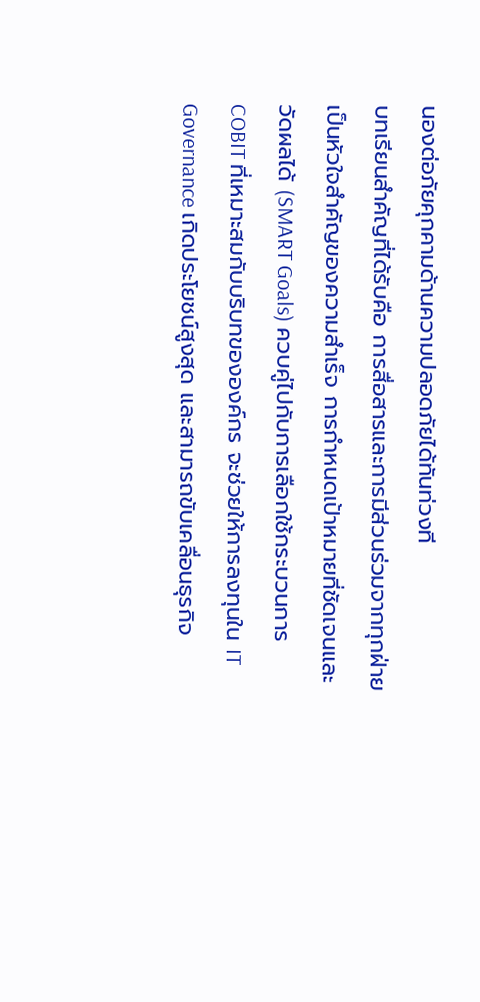นองต่อภัยคุกคามด้านความปลอดภัยได้ทันท่วงที
บทเรียนสำคัญที่ได้รับคือ การสื่อสารและการมีส่วนร่วมจากทุกฝ่ายเป็นหัวใจสำคัญของความสำเร็จ การกำหนดเป้าหมายที่ชัดเจนและวัดผลได้ (SMART Goals) ควบคู่ไปกับการเลือกใช้กระบวนการ COBIT ที่เหมาะสมกับบริบทขององค์กร จะช่วยให้การลงทุนใน IT Governance เกิดประโยชน์สูงสุด และสามารถขับเคลื่อนธุรกิจ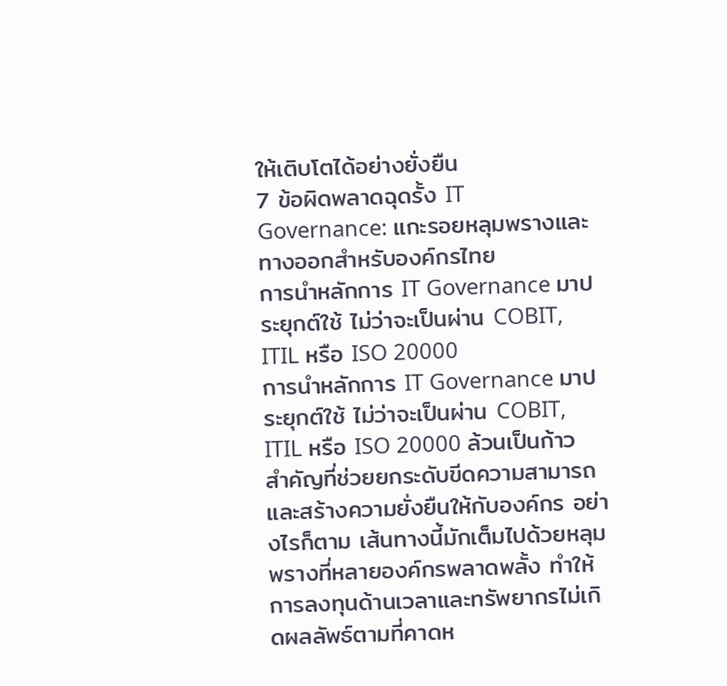ให้เติบโตได้อย่างยั่งยืน
7 ข้อผิดพลาดฉุดรั้ง IT Governance: แกะรอยหลุมพรางและทางออกสำหรับองค์กรไทย
การนำหลักการ IT Governance มาประยุกต์ใช้ ไม่ว่าจะเป็นผ่าน COBIT, ITIL หรือ ISO 20000
การนำหลักการ IT Governance มาประยุกต์ใช้ ไม่ว่าจะเป็นผ่าน COBIT, ITIL หรือ ISO 20000 ล้วนเป็นก้าวสำคัญที่ช่วยยกระดับขีดความสามารถและสร้างความยั่งยืนให้กับองค์กร อย่างไรก็ตาม เส้นทางนี้มักเต็มไปด้วยหลุมพรางที่หลายองค์กรพลาดพลั้ง ทำให้การลงทุนด้านเวลาและทรัพยากรไม่เกิดผลลัพธ์ตามที่คาดห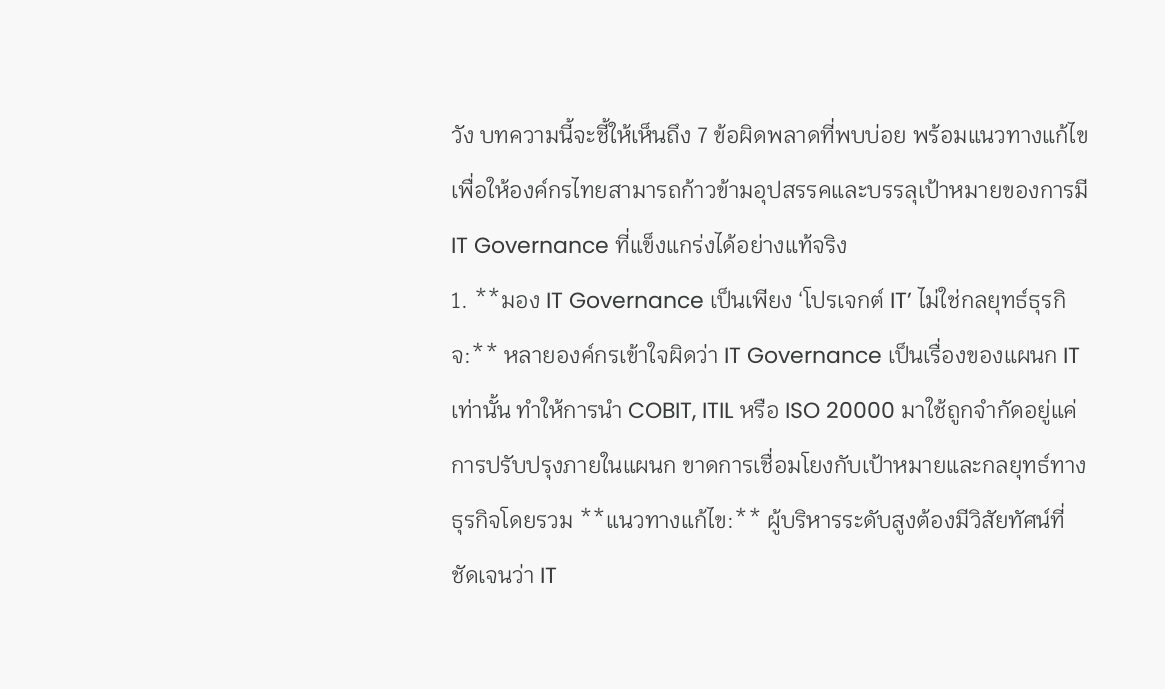วัง บทความนี้จะชี้ให้เห็นถึง 7 ข้อผิดพลาดที่พบบ่อย พร้อมแนวทางแก้ไข เพื่อให้องค์กรไทยสามารถก้าวข้ามอุปสรรคและบรรลุเป้าหมายของการมี IT Governance ที่แข็งแกร่งได้อย่างแท้จริง
1. **มอง IT Governance เป็นเพียง ‘โปรเจกต์ IT’ ไม่ใช่กลยุทธ์ธุรกิจ:** หลายองค์กรเข้าใจผิดว่า IT Governance เป็นเรื่องของแผนก IT เท่านั้น ทำให้การนำ COBIT, ITIL หรือ ISO 20000 มาใช้ถูกจำกัดอยู่แค่การปรับปรุงภายในแผนก ขาดการเชื่อมโยงกับเป้าหมายและกลยุทธ์ทางธุรกิจโดยรวม **แนวทางแก้ไข:** ผู้บริหารระดับสูงต้องมีวิสัยทัศน์ที่ชัดเจนว่า IT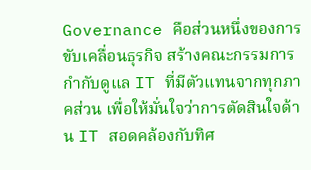Governance คือส่วนหนึ่งของการขับเคลื่อนธุรกิจ สร้างคณะกรรมการกำกับดูแล IT ที่มีตัวแทนจากทุกภาคส่วน เพื่อให้มั่นใจว่าการตัดสินใจด้าน IT สอดคล้องกับทิศ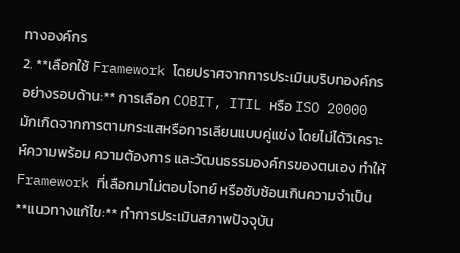ทางองค์กร
2. **เลือกใช้ Framework โดยปราศจากการประเมินบริบทองค์กรอย่างรอบด้าน:** การเลือก COBIT, ITIL หรือ ISO 20000 มักเกิดจากการตามกระแสหรือการเลียนแบบคู่แข่ง โดยไม่ได้วิเคราะห์ความพร้อม ความต้องการ และวัฒนธรรมองค์กรของตนเอง ทำให้ Framework ที่เลือกมาไม่ตอบโจทย์ หรือซับซ้อนเกินความจำเป็น **แนวทางแก้ไข:** ทำการประเมินสภาพปัจจุบัน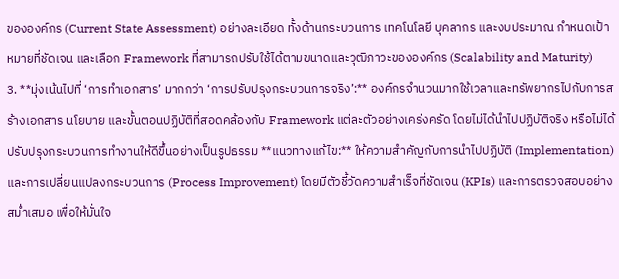ขององค์กร (Current State Assessment) อย่างละเอียด ทั้งด้านกระบวนการ เทคโนโลยี บุคลากร และงบประมาณ กำหนดเป้าหมายที่ชัดเจน และเลือก Framework ที่สามารถปรับใช้ได้ตามขนาดและวุฒิภาวะขององค์กร (Scalability and Maturity)
3. **มุ่งเน้นไปที่ ‘การทำเอกสาร’ มากกว่า ‘การปรับปรุงกระบวนการจริง’:** องค์กรจำนวนมากใช้เวลาและทรัพยากรไปกับการสร้างเอกสาร นโยบาย และขั้นตอนปฏิบัติที่สอดคล้องกับ Framework แต่ละตัวอย่างเคร่งครัด โดยไม่ได้นำไปปฏิบัติจริง หรือไม่ได้ปรับปรุงกระบวนการทำงานให้ดีขึ้นอย่างเป็นรูปธรรม **แนวทางแก้ไข:** ให้ความสำคัญกับการนำไปปฏิบัติ (Implementation) และการเปลี่ยนแปลงกระบวนการ (Process Improvement) โดยมีตัวชี้วัดความสำเร็จที่ชัดเจน (KPIs) และการตรวจสอบอย่างสม่ำเสมอ เพื่อให้มั่นใจ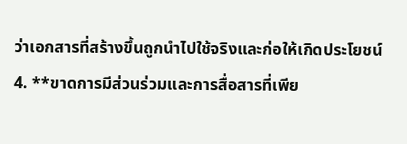ว่าเอกสารที่สร้างขึ้นถูกนำไปใช้จริงและก่อให้เกิดประโยชน์
4. **ขาดการมีส่วนร่วมและการสื่อสารที่เพีย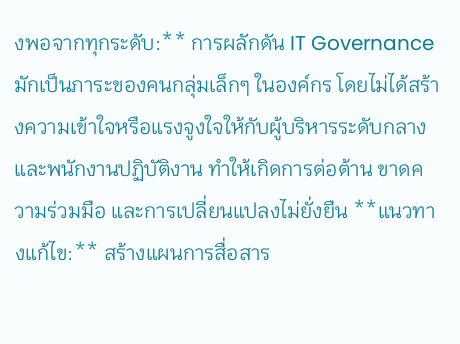งพอจากทุกระดับ:** การผลักดัน IT Governance มักเป็นภาระของคนกลุ่มเล็กๆ ในองค์กร โดยไม่ได้สร้างความเข้าใจหรือแรงจูงใจให้กับผู้บริหารระดับกลางและพนักงานปฏิบัติงาน ทำให้เกิดการต่อต้าน ขาดความร่วมมือ และการเปลี่ยนแปลงไม่ยั่งยืน **แนวทางแก้ไข:** สร้างแผนการสื่อสาร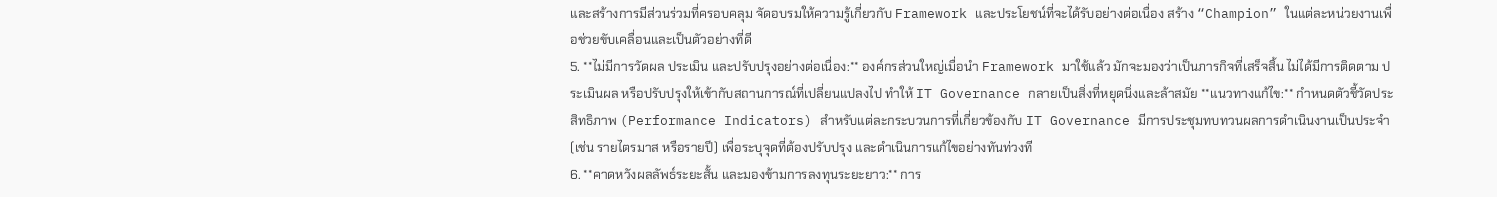และสร้างการมีส่วนร่วมที่ครอบคลุม จัดอบรมให้ความรู้เกี่ยวกับ Framework และประโยชน์ที่จะได้รับอย่างต่อเนื่อง สร้าง “Champion” ในแต่ละหน่วยงานเพื่อช่วยขับเคลื่อนและเป็นตัวอย่างที่ดี
5. **ไม่มีการวัดผล ประเมิน และปรับปรุงอย่างต่อเนื่อง:** องค์กรส่วนใหญ่เมื่อนำ Framework มาใช้แล้ว มักจะมองว่าเป็นภารกิจที่เสร็จสิ้น ไม่ได้มีการติดตาม ประเมินผล หรือปรับปรุงให้เข้ากับสถานการณ์ที่เปลี่ยนแปลงไป ทำให้ IT Governance กลายเป็นสิ่งที่หยุดนิ่งและล้าสมัย **แนวทางแก้ไข:** กำหนดตัวชี้วัดประสิทธิภาพ (Performance Indicators) สำหรับแต่ละกระบวนการที่เกี่ยวข้องกับ IT Governance มีการประชุมทบทวนผลการดำเนินงานเป็นประจำ (เช่น รายไตรมาส หรือรายปี) เพื่อระบุจุดที่ต้องปรับปรุง และดำเนินการแก้ไขอย่างทันท่วงที
6. **คาดหวังผลลัพธ์ระยะสั้น และมองข้ามการลงทุนระยะยาว:** การ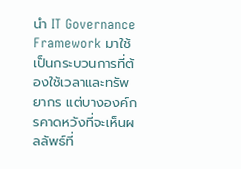นำ IT Governance Framework มาใช้เป็นกระบวนการที่ต้องใช้เวลาและทรัพยากร แต่บางองค์กรคาดหวังที่จะเห็นผลลัพธ์ที่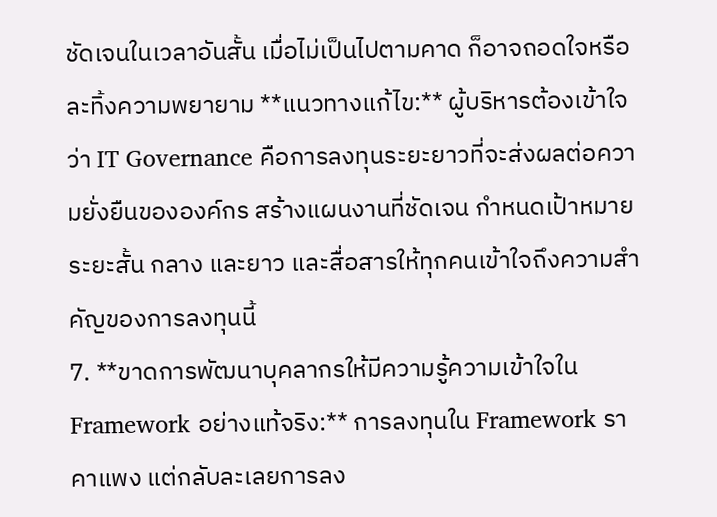ชัดเจนในเวลาอันสั้น เมื่อไม่เป็นไปตามคาด ก็อาจถอดใจหรือละทิ้งความพยายาม **แนวทางแก้ไข:** ผู้บริหารต้องเข้าใจว่า IT Governance คือการลงทุนระยะยาวที่จะส่งผลต่อความยั่งยืนขององค์กร สร้างแผนงานที่ชัดเจน กำหนดเป้าหมายระยะสั้น กลาง และยาว และสื่อสารให้ทุกคนเข้าใจถึงความสำคัญของการลงทุนนี้
7. **ขาดการพัฒนาบุคลากรให้มีความรู้ความเข้าใจใน Framework อย่างแท้จริง:** การลงทุนใน Framework ราคาแพง แต่กลับละเลยการลง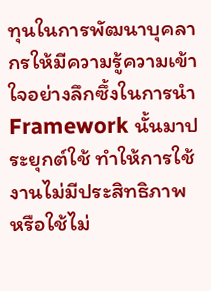ทุนในการพัฒนาบุคลากรให้มีความรู้ความเข้าใจอย่างลึกซึ้งในการนำ Framework นั้นมาประยุกต์ใช้ ทำให้การใช้งานไม่มีประสิทธิภาพ หรือใช้ไม่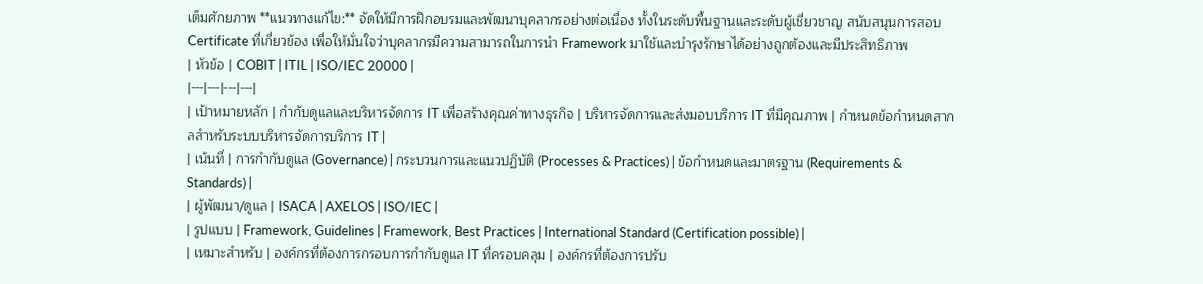เต็มศักยภาพ **แนวทางแก้ไข:** จัดให้มีการฝึกอบรมและพัฒนาบุคลากรอย่างต่อเนื่อง ทั้งในระดับพื้นฐานและระดับผู้เชี่ยวชาญ สนับสนุนการสอบ Certificate ที่เกี่ยวข้อง เพื่อให้มั่นใจว่าบุคลากรมีความสามารถในการนำ Framework มาใช้และบำรุงรักษาได้อย่างถูกต้องและมีประสิทธิภาพ
| หัวข้อ | COBIT | ITIL | ISO/IEC 20000 |
|---|---|---|---|
| เป้าหมายหลัก | กำกับดูแลและบริหารจัดการ IT เพื่อสร้างคุณค่าทางธุรกิจ | บริหารจัดการและส่งมอบบริการ IT ที่มีคุณภาพ | กำหนดข้อกำหนดสากลสำหรับระบบบริหารจัดการบริการ IT |
| เน้นที่ | การกำกับดูแล (Governance) | กระบวนการและแนวปฏิบัติ (Processes & Practices) | ข้อกำหนดและมาตรฐาน (Requirements & Standards) |
| ผู้พัฒนา/ดูแล | ISACA | AXELOS | ISO/IEC |
| รูปแบบ | Framework, Guidelines | Framework, Best Practices | International Standard (Certification possible) |
| เหมาะสำหรับ | องค์กรที่ต้องการกรอบการกำกับดูแล IT ที่ครอบคลุม | องค์กรที่ต้องการปรับ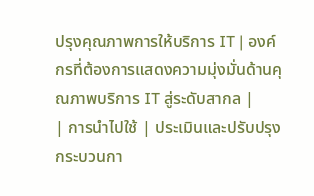ปรุงคุณภาพการให้บริการ IT | องค์กรที่ต้องการแสดงความมุ่งมั่นด้านคุณภาพบริการ IT สู่ระดับสากล |
| การนำไปใช้ | ประเมินและปรับปรุงกระบวนกา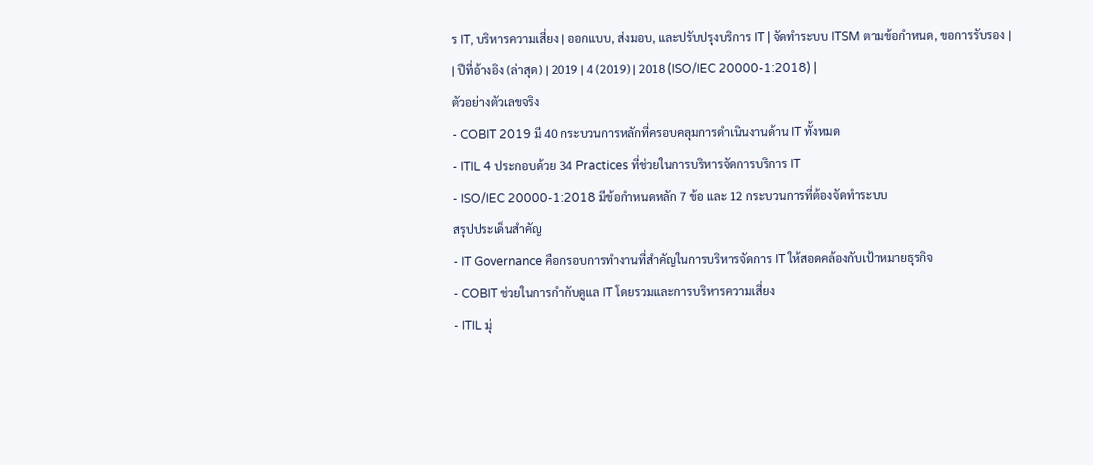ร IT, บริหารความเสี่ยง | ออกแบบ, ส่งมอบ, และปรับปรุงบริการ IT | จัดทำระบบ ITSM ตามข้อกำหนด, ขอการรับรอง |
| ปีที่อ้างอิง (ล่าสุด) | 2019 | 4 (2019) | 2018 (ISO/IEC 20000-1:2018) |
ตัวอย่างตัวเลขจริง
- COBIT 2019 มี 40 กระบวนการหลักที่ครอบคลุมการดำเนินงานด้าน IT ทั้งหมด
- ITIL 4 ประกอบด้วย 34 Practices ที่ช่วยในการบริหารจัดการบริการ IT
- ISO/IEC 20000-1:2018 มีข้อกำหนดหลัก 7 ข้อ และ 12 กระบวนการที่ต้องจัดทำระบบ
สรุปประเด็นสำคัญ
- IT Governance คือกรอบการทำงานที่สำคัญในการบริหารจัดการ IT ให้สอดคล้องกับเป้าหมายธุรกิจ
- COBIT ช่วยในการกำกับดูแล IT โดยรวมและการบริหารความเสี่ยง
- ITIL มุ่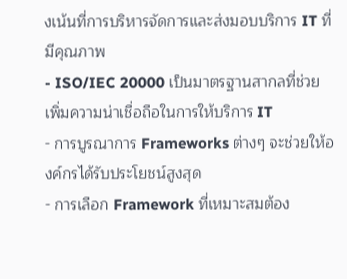งเน้นที่การบริหารจัดการและส่งมอบบริการ IT ที่มีคุณภาพ
- ISO/IEC 20000 เป็นมาตรฐานสากลที่ช่วยเพิ่มความน่าเชื่อถือในการให้บริการ IT
- การบูรณาการ Frameworks ต่างๆ จะช่วยให้องค์กรได้รับประโยชน์สูงสุด
- การเลือก Framework ที่เหมาะสมต้อง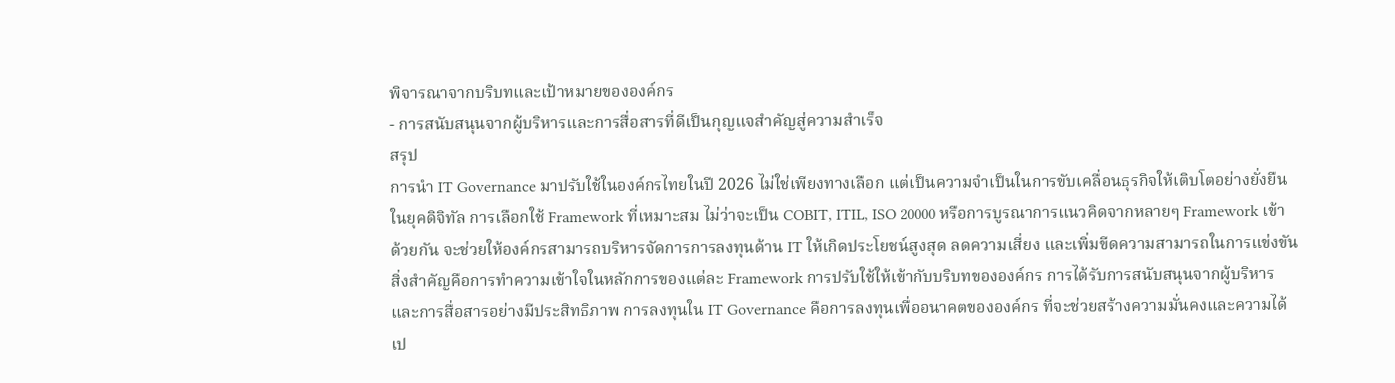พิจารณาจากบริบทและเป้าหมายขององค์กร
- การสนับสนุนจากผู้บริหารและการสื่อสารที่ดีเป็นกุญแจสำคัญสู่ความสำเร็จ
สรุป
การนำ IT Governance มาปรับใช้ในองค์กรไทยในปี 2026 ไม่ใช่เพียงทางเลือก แต่เป็นความจำเป็นในการขับเคลื่อนธุรกิจให้เติบโตอย่างยั่งยืนในยุคดิจิทัล การเลือกใช้ Framework ที่เหมาะสม ไม่ว่าจะเป็น COBIT, ITIL, ISO 20000 หรือการบูรณาการแนวคิดจากหลายๆ Framework เข้าด้วยกัน จะช่วยให้องค์กรสามารถบริหารจัดการการลงทุนด้าน IT ให้เกิดประโยชน์สูงสุด ลดความเสี่ยง และเพิ่มขีดความสามารถในการแข่งขัน
สิ่งสำคัญคือการทำความเข้าใจในหลักการของแต่ละ Framework การปรับใช้ให้เข้ากับบริบทขององค์กร การได้รับการสนับสนุนจากผู้บริหาร และการสื่อสารอย่างมีประสิทธิภาพ การลงทุนใน IT Governance คือการลงทุนเพื่ออนาคตขององค์กร ที่จะช่วยสร้างความมั่นคงและความได้เป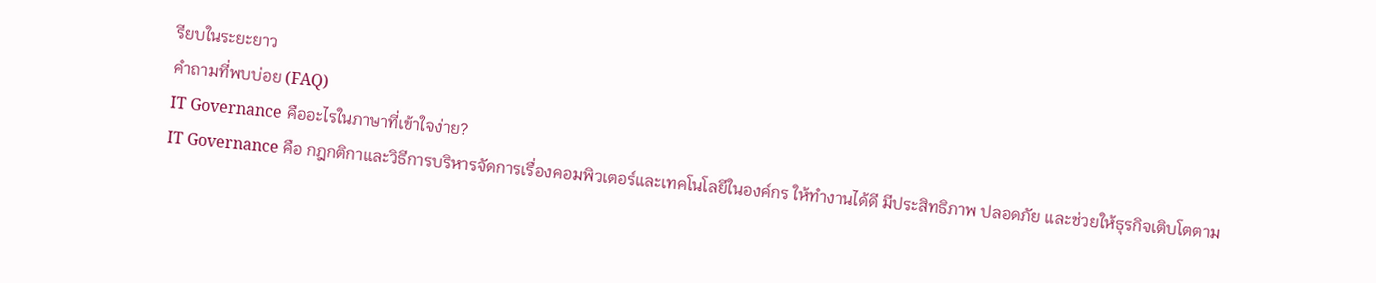รียบในระยะยาว
คำถามที่พบบ่อย (FAQ)
IT Governance คืออะไรในภาษาที่เข้าใจง่าย?
IT Governance คือ กฎกติกาและวิธีการบริหารจัดการเรื่องคอมพิวเตอร์และเทคโนโลยีในองค์กร ให้ทำงานได้ดี มีประสิทธิภาพ ปลอดภัย และช่วยให้ธุรกิจเติบโตตาม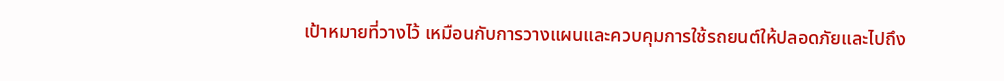เป้าหมายที่วางไว้ เหมือนกับการวางแผนและควบคุมการใช้รถยนต์ให้ปลอดภัยและไปถึง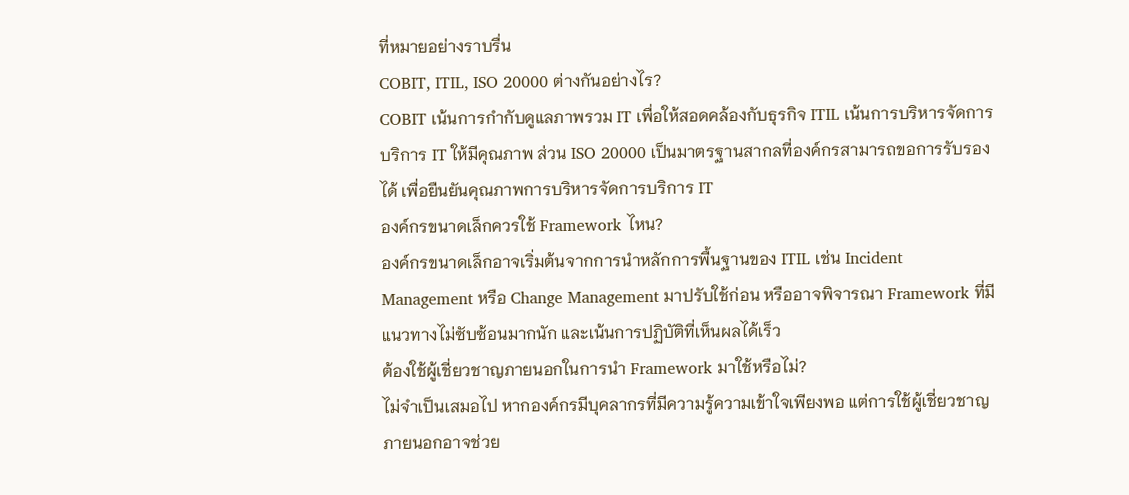ที่หมายอย่างราบรื่น
COBIT, ITIL, ISO 20000 ต่างกันอย่างไร?
COBIT เน้นการกำกับดูแลภาพรวม IT เพื่อให้สอดคล้องกับธุรกิจ ITIL เน้นการบริหารจัดการบริการ IT ให้มีคุณภาพ ส่วน ISO 20000 เป็นมาตรฐานสากลที่องค์กรสามารถขอการรับรองได้ เพื่อยืนยันคุณภาพการบริหารจัดการบริการ IT
องค์กรขนาดเล็กควรใช้ Framework ไหน?
องค์กรขนาดเล็กอาจเริ่มต้นจากการนำหลักการพื้นฐานของ ITIL เช่น Incident Management หรือ Change Management มาปรับใช้ก่อน หรืออาจพิจารณา Framework ที่มีแนวทางไม่ซับซ้อนมากนัก และเน้นการปฏิบัติที่เห็นผลได้เร็ว
ต้องใช้ผู้เชี่ยวชาญภายนอกในการนำ Framework มาใช้หรือไม่?
ไม่จำเป็นเสมอไป หากองค์กรมีบุคลากรที่มีความรู้ความเข้าใจเพียงพอ แต่การใช้ผู้เชี่ยวชาญภายนอกอาจช่วย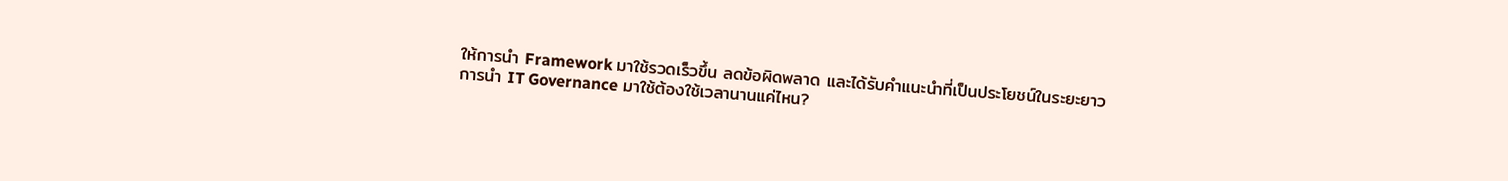ให้การนำ Framework มาใช้รวดเร็วขึ้น ลดข้อผิดพลาด และได้รับคำแนะนำที่เป็นประโยชน์ในระยะยาว
การนำ IT Governance มาใช้ต้องใช้เวลานานแค่ไหน?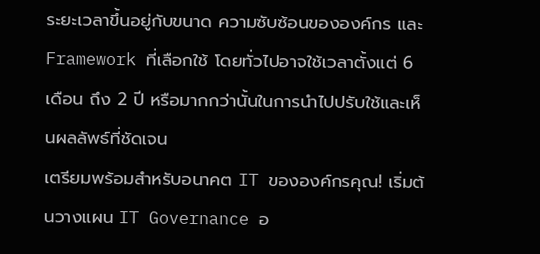ระยะเวลาขึ้นอยู่กับขนาด ความซับซ้อนขององค์กร และ Framework ที่เลือกใช้ โดยทั่วไปอาจใช้เวลาตั้งแต่ 6 เดือน ถึง 2 ปี หรือมากกว่านั้นในการนำไปปรับใช้และเห็นผลลัพธ์ที่ชัดเจน
เตรียมพร้อมสำหรับอนาคต IT ขององค์กรคุณ! เริ่มต้นวางแผน IT Governance อ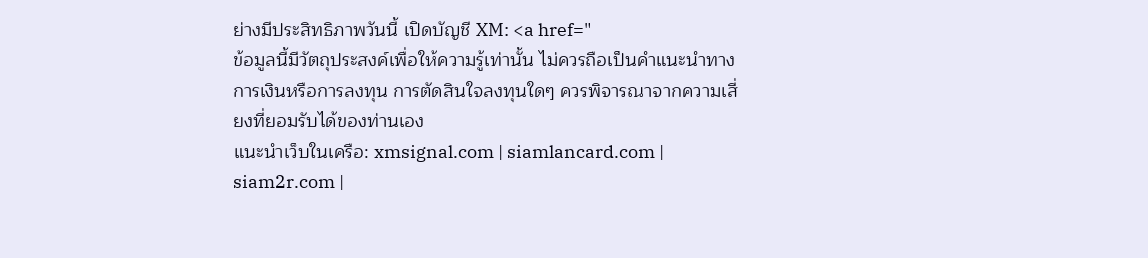ย่างมีประสิทธิภาพวันนี้ เปิดบัญชี XM: <a href="
ข้อมูลนี้มีวัตถุประสงค์เพื่อให้ความรู้เท่านั้น ไม่ควรถือเป็นคำแนะนำทางการเงินหรือการลงทุน การตัดสินใจลงทุนใดๆ ควรพิจารณาจากความเสี่ยงที่ยอมรับได้ของท่านเอง
แนะนำเว็บในเครือ: xmsignal.com | siamlancard.com | siam2r.com |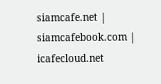siamcafe.net | siamcafebook.com | icafecloud.net